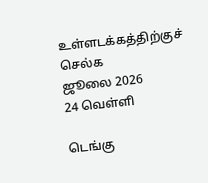உள்ளடக்கத்திற்குச் செல்க
ஜூலை 2026
24 வெள்ளி

டெங்கு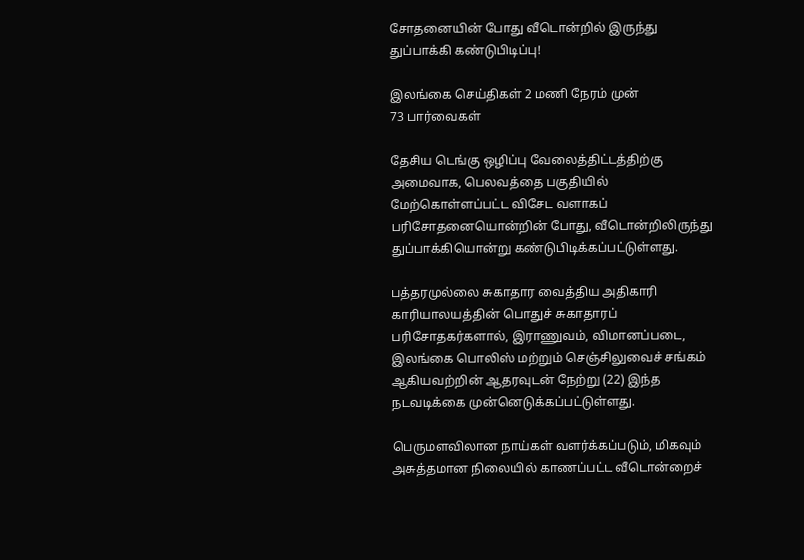சோதனையின் போது வீடொன்றில் இருந்து துப்பாக்கி கண்டுபிடிப்பு!

இலங்கை செய்திகள் 2 மணி நேரம் முன்
73 பார்வைகள்

தேசிய டெங்கு ஒழிப்பு வேலைத்திட்டத்திற்கு அமைவாக, பெலவத்தை பகுதியில் மேற்கொள்ளப்பட்ட விசேட வளாகப் பரிசோதனையொன்றின் போது, வீடொன்றிலிருந்து துப்பாக்கியொன்று கண்டுபிடிக்கப்பட்டுள்ளது.

பத்தரமுல்லை சுகாதார வைத்திய அதிகாரி காரியாலயத்தின் பொதுச் சுகாதாரப் பரிசோதகர்களால், இராணுவம், விமானப்படை, இலங்கை பொலிஸ் மற்றும் செஞ்சிலுவைச் சங்கம் ஆகியவற்றின் ஆதரவுடன் நேற்று (22) இந்த நடவடிக்கை முன்னெடுக்கப்பட்டுள்ளது.

பெருமளவிலான நாய்கள் வளர்க்கப்படும், மிகவும் அசுத்தமான நிலையில் காணப்பட்ட வீடொன்றைச்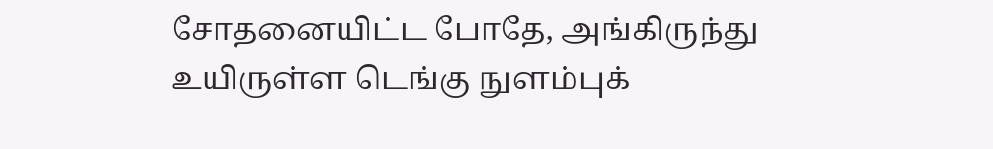சோதனையிட்ட போதே, அங்கிருந்து உயிருள்ள டெங்கு நுளம்புக்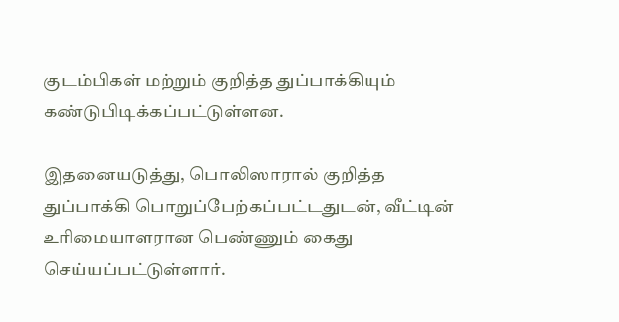குடம்பிகள் மற்றும் குறித்த துப்பாக்கியும் கண்டுபிடிக்கப்பட்டுள்ளன.

இதனையடுத்து, பொலிஸாரால் குறித்த துப்பாக்கி பொறுப்பேற்கப்பட்டதுடன், வீட்டின் உரிமையாளரான பெண்ணும் கைது செய்யப்பட்டுள்ளார்.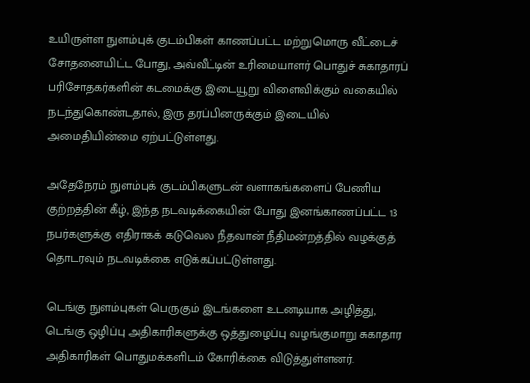உயிருள்ள நுளம்புக் குடம்பிகள் காணப்பட்ட மற்றுமொரு வீட்டைச் சோதனையிட்ட போது, அவ்வீட்டின் உரிமையாளர் பொதுச் சுகாதாரப் பரிசோதகர்களின் கடமைக்கு இடையூறு விளைவிக்கும் வகையில் நடந்துகொண்டதால், இரு தரப்பினருக்கும் இடையில் அமைதியின்மை ஏற்பட்டுள்ளது.

அதேநேரம் நுளம்புக் குடம்பிகளுடன் வளாகங்களைப் பேணிய குற்றத்தின் கீழ், இந்த நடவடிக்கையின் போது இனங்காணப்பட்ட 13 நபர்களுக்கு எதிராகக் கடுவெல நீதவான் நீதிமன்றத்தில் வழக்குத் தொடரவும் நடவடிக்கை எடுக்கப்பட்டுள்ளது.

டெங்கு நுளம்புகள் பெருகும் இடங்களை உடனடியாக அழித்து, டெங்கு ஒழிப்பு அதிகாரிகளுக்கு ஒத்துழைப்பு வழங்குமாறு சுகாதார அதிகாரிகள் பொதுமக்களிடம் கோரிக்கை விடுத்துள்ளனர்.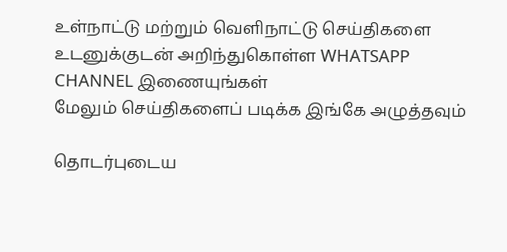உள்நாட்டு மற்றும் வெளிநாட்டு செய்திகளை உடனுக்குடன் அறிந்துகொள்ள WHATSAPP CHANNEL இணையுங்கள்
மேலும் செய்திகளைப் படிக்க இங்கே அழுத்தவும்

தொடர்புடைய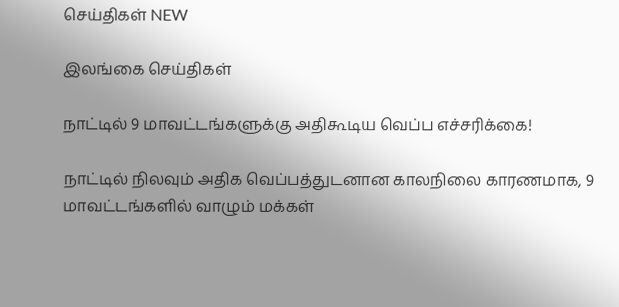செய்திகள் NEW

இலங்கை செய்திகள்

நாட்டில் 9 மாவட்டங்களுக்கு அதிகூடிய வெப்ப எச்சரிக்கை!

நாட்டில் நிலவும் அதிக வெப்பத்துடனான காலநிலை காரணமாக, 9 மாவட்டங்களில் வாழும் மக்கள்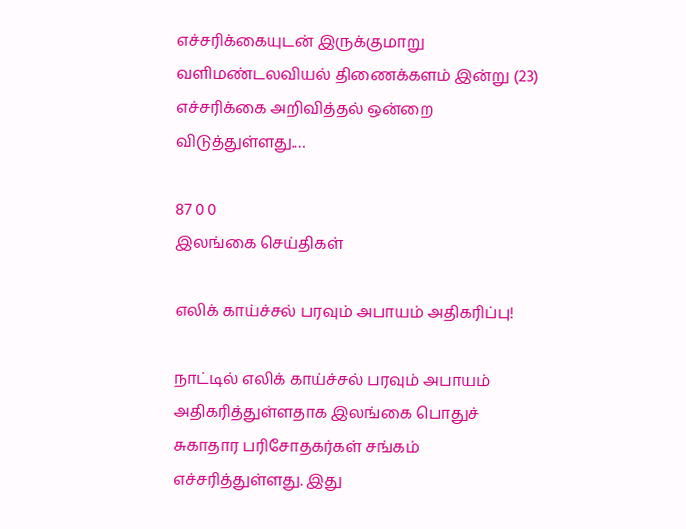எச்சரிக்கையுடன் இருக்குமாறு வளிமண்டலவியல் திணைக்களம் இன்று (23) எச்சரிக்கை அறிவித்தல் ஒன்றை விடுத்துள்ளது.…

87 0 0
இலங்கை செய்திகள்

எலிக் காய்ச்சல் பரவும் அபாயம் அதிகரிப்பு!

நாட்டில் எலிக் காய்ச்சல் பரவும் அபாயம் அதிகரித்துள்ளதாக இலங்கை பொதுச் சுகாதார பரிசோதகர்கள் சங்கம் எச்சரித்துள்ளது. இது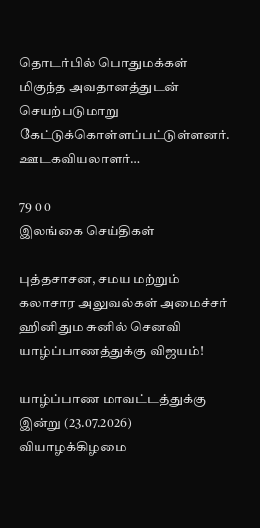தொடர்பில் பொதுமக்கள் மிகுந்த அவதானத்துடன் செயற்படுமாறு கேட்டுக்கொள்ளப்பட்டுள்ளனர். ஊடகவியலாளர்…

79 0 0
இலங்கை செய்திகள்

புத்தசாசன, சமய மற்றும் கலாசார அலுவல்கள் அமைச்சர் ஹினிதும சுனில் செனவி யாழ்ப்பாணத்துக்கு விஜயம்!

யாழ்ப்பாண மாவட்டத்துக்கு இன்று (23.07.2026) வியாழக்கிழமை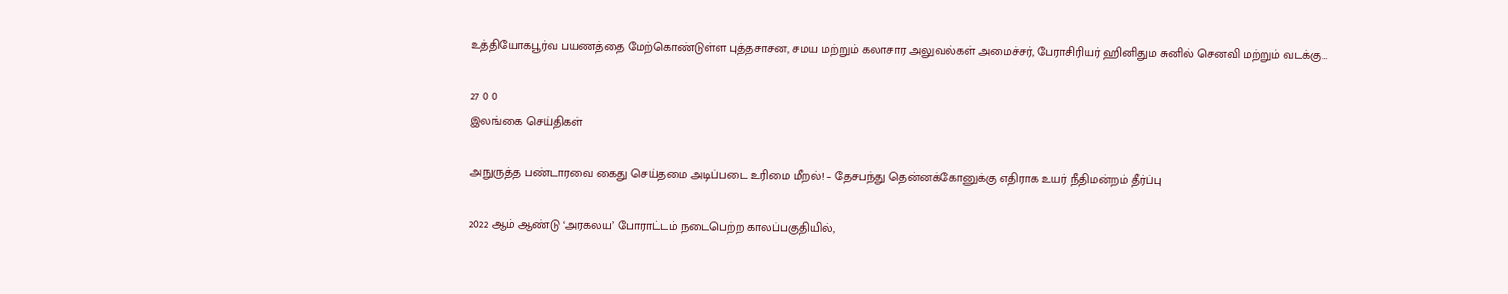உத்தியோகபூர்வ பயணத்தை மேற்கொண்டுள்ள புத்தசாசன, சமய மற்றும் கலாசார அலுவல்கள் அமைச்சர், பேராசிரியர் ஹினிதும சுனில் செனவி மற்றும் வடக்கு…

27 0 0
இலங்கை செய்திகள்

அநுருத்த பண்டாரவை கைது செய்தமை அடிப்படை உரிமை மீறல்! – தேசபந்து தென்னக்கோனுக்கு எதிராக உயர் நீதிமன்றம் தீர்ப்பு

2022 ஆம் ஆண்டு ‘அரகலய’ போராட்டம் நடைபெற்ற காலப்பகுதியில்,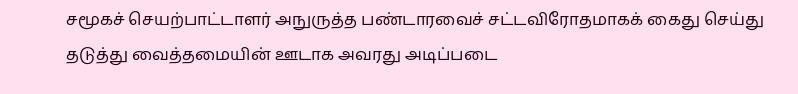சமூகச் செயற்பாட்டாளர் அநுருத்த பண்டாரவைச் சட்டவிரோதமாகக் கைது செய்து தடுத்து வைத்தமையின் ஊடாக அவரது அடிப்படை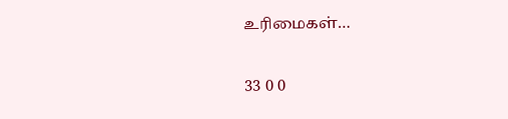உரிமைகள்…

33 0 0